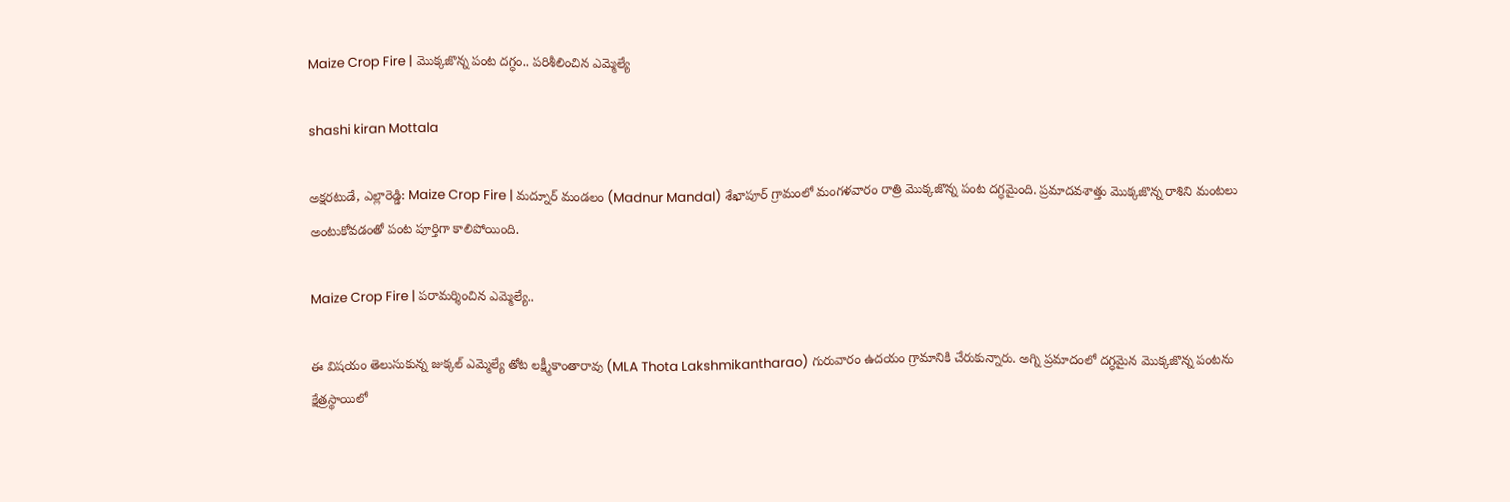Maize Crop Fire | మొక్కజొన్న పంట దగ్ధం.. పరిశీలించిన ఎమ్మెల్యే

shashi kiran Mottala

అక్షరటుడే, ఎల్లారెడ్డి: Maize Crop Fire | మద్నూర్ మండలం (Madnur Mandal) శేఖాపూర్ గ్రామంలో మంగళవారం రాత్రి మొక్కజొన్న పంట దగ్ధమైంది. ప్రమాదవశాత్తు మొక్కజొన్న రాశిని మంటలు అంటుకోవడంతో పంట పూర్తిగా కాలిపోయింది.

Maize Crop Fire | పరామర్శించిన ఎమ్మెల్యే..

ఈ విషయం తెలుసుకున్న జుక్కల్ ఎమ్మెల్యే తోట లక్ష్మీకాంతారావు (MLA Thota Lakshmikantharao) గురువారం ఉదయం గ్రామానికి చేరుకున్నారు. అగ్ని ప్రమాదంలో దగ్ధమైన మొక్కజొన్న పంటను క్షేత్రస్థాయిలో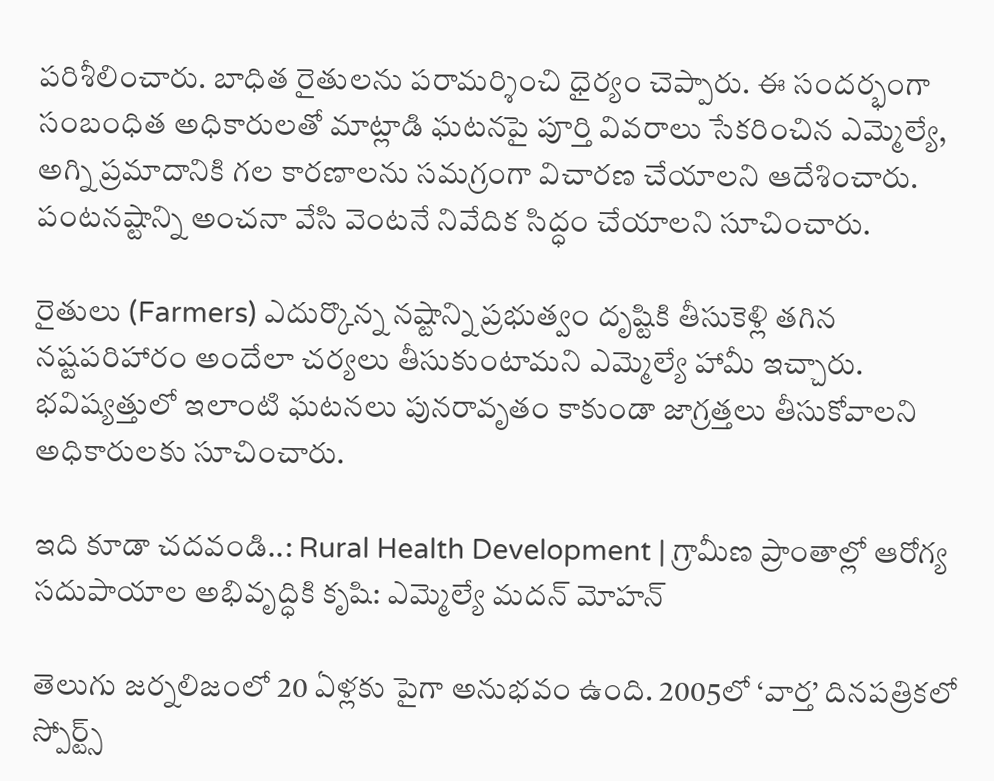పరిశీలించారు. బాధిత రైతులను పరామర్శించి ధైర్యం చెప్పారు. ఈ సందర్భంగా సంబంధిత అధికారులతో మాట్లాడి ఘటనపై పూర్తి వివరాలు సేకరించిన ఎమ్మెల్యే, అగ్ని ప్రమాదానికి గల కారణాలను సమగ్రంగా విచారణ చేయాలని ఆదేశించారు. పంటనష్టాన్ని అంచనా వేసి వెంటనే నివేదిక సిద్ధం చేయాలని సూచించారు.

రైతులు (Farmers) ఎదుర్కొన్న నష్టాన్ని ప్రభుత్వం దృష్టికి తీసుకెళ్లి తగిన నష్టపరిహారం అందేలా చర్యలు తీసుకుంటామని ఎమ్మెల్యే హామీ ఇచ్చారు. భవిష్యత్తులో ఇలాంటి ఘటనలు పునరావృతం కాకుండా జాగ్రత్తలు తీసుకోవాలని అధికారులకు సూచించారు.

ఇది కూడా చదవండి..: Rural Health Development | గ్రామీణ ప్రాంతాల్లో ఆరోగ్య సదుపాయాల అభివృద్ధికి కృషి: ఎమ్మెల్యే మదన్ మోహన్

తెలుగు జర్నలిజంలో 20 ఏళ్లకు పైగా అనుభవం ఉంది. 2005లో ‘వార్త’ దినపత్రికలో స్పోర్ట్స్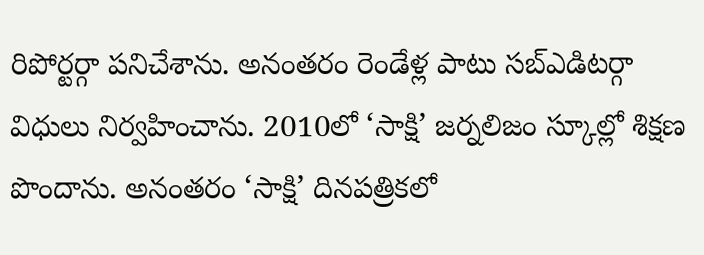రిపోర్టర్గా పనిచేశాను. అనంతరం రెండేళ్ల పాటు సబ్ఎడిటర్గా విధులు నిర్వహించాను. 2010లో ‘సాక్షి’ జర్నలిజం స్కూల్లో శిక్షణ పొందాను. అనంతరం ‘సాక్షి’ దినపత్రికలో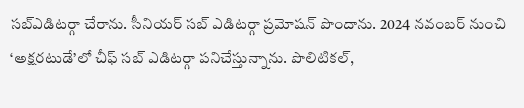సబ్ఎడిటర్గా చేరాను. సీనియర్ సబ్ ఎడిటర్గా ప్రమోషన్ పొందాను. 2024 నవంబర్ నుంచి ‘అక్షరటుడే’లో చీఫ్ సబ్ ఎడిటర్గా పనిచేస్తున్నాను. పొలిటికల్,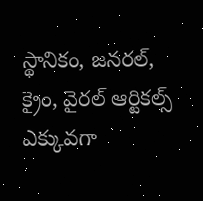స్థానికం, జనరల్, క్రైం, వైరల్ ఆర్టికల్స్ ఎక్కువగా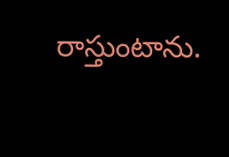రాస్తుంటాను.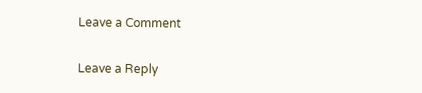Leave a Comment

Leave a Reply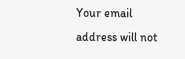Your email address will not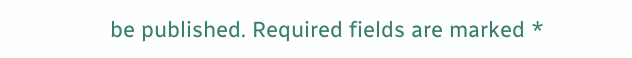be published. Required fields are marked *